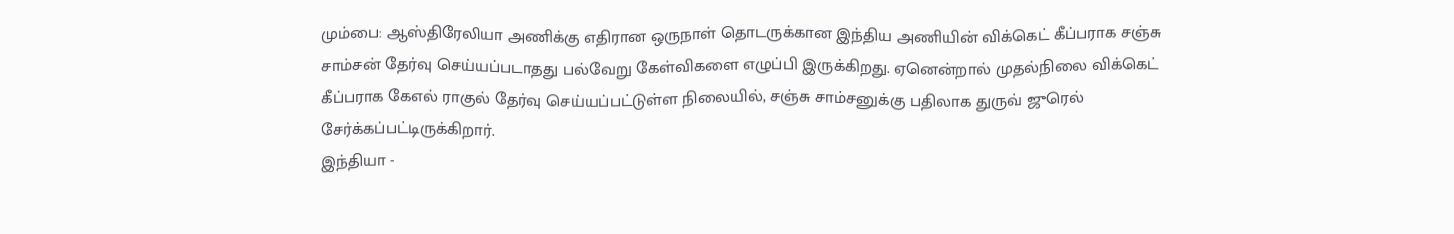மும்பை: ஆஸ்திரேலியா அணிக்கு எதிரான ஒருநாள் தொடருக்கான இந்திய அணியின் விக்கெட் கீப்பராக சஞ்சு சாம்சன் தேர்வு செய்யப்படாதது பல்வேறு கேள்விகளை எழுப்பி இருக்கிறது. ஏனென்றால் முதல்நிலை விக்கெட் கீப்பராக கேஎல் ராகுல் தேர்வு செய்யப்பட்டுள்ள நிலையில், சஞ்சு சாம்சனுக்கு பதிலாக துருவ் ஜுரெல் சேர்க்கப்பட்டிருக்கிறார்.
இந்தியா -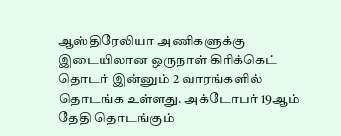ஆஸ்திரேலியா அணிகளுக்கு இடையிலான ஒருநாள் கிரிக்கெட் தொடர் இன்னும் 2 வாரங்களில் தொடங்க உள்ளது. அக்டோபர் 19ஆம் தேதி தொடங்கும்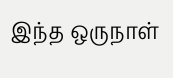இந்த ஒருநாள்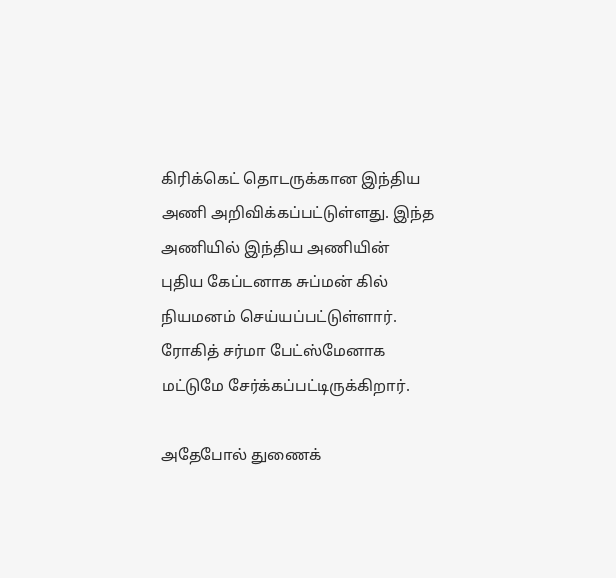கிரிக்கெட் தொடருக்கான இந்திய அணி அறிவிக்கப்பட்டுள்ளது. இந்த அணியில் இந்திய அணியின் புதிய கேப்டனாக சுப்மன் கில் நியமனம் செய்யப்பட்டுள்ளார். ரோகித் சர்மா பேட்ஸ்மேனாக மட்டுமே சேர்க்கப்பட்டிருக்கிறார்.

அதேபோல் துணைக்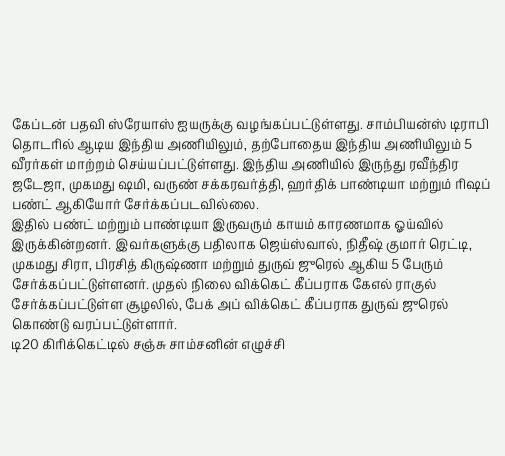கேப்டன் பதவி ஸ்ரேயாஸ் ஐயருக்கு வழங்கப்பட்டுள்ளது. சாம்பியன்ஸ் டிராபி தொடரில் ஆடிய இந்திய அணியிலும், தற்போதைய இந்திய அணியிலும் 5 வீரர்கள் மாற்றம் செய்யப்பட்டுள்ளது. இந்திய அணியில் இருந்து ரவீந்திர ஜடேஜா, முகமது ஷமி, வருண் சக்கரவர்த்தி, ஹர்திக் பாண்டியா மற்றும் ரிஷப் பண்ட் ஆகியோர் சேர்க்கப்படவில்லை.
இதில் பண்ட் மற்றும் பாண்டியா இருவரும் காயம் காரணமாக ஓய்வில் இருக்கின்றனர். இவர்களுக்கு பதிலாக ஜெய்ஸ்வால், நிதீஷ் குமார் ரெட்டி, முகமது சிரா, பிரசித் கிருஷ்ணா மற்றும் துருவ் ஜுரெல் ஆகிய 5 பேரும் சேர்க்கப்பட்டுள்ளனர். முதல் நிலை விக்கெட் கீப்பராக கேஎல் ராகுல் சேர்க்கப்பட்டுள்ள சூழலில், பேக் அப் விக்கெட் கீப்பராக துருவ் ஜுரெல் கொண்டு வரப்பட்டுள்ளார்.
டி20 கிரிக்கெட்டில் சஞ்சு சாம்சனின் எழுச்சி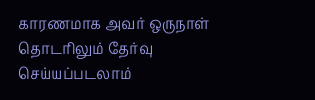காரணமாக அவர் ஒருநாள் தொடரிலும் தேர்வு செய்யப்படலாம்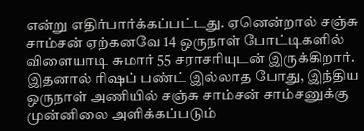என்று எதிர்பார்க்கப்பட்டது. ஏனென்றால் சஞ்சு சாம்சன் ஏற்கனவே 14 ஒருநாள் போட்டிகளில் விளையாடி சுமார் 55 சராசரியுடன் இருக்கிறார். இதனால் ரிஷப் பண்ட் இல்லாத போது, இந்திய ஒருநாள் அணியில் சஞ்சு சாம்சன் சாம்சனுக்கு முன்னிலை அளிக்கப்படும்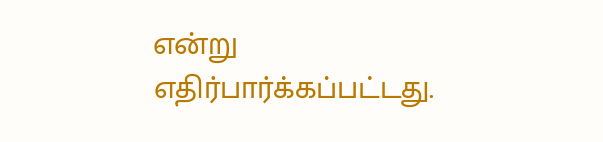என்று எதிர்பார்க்கப்பட்டது.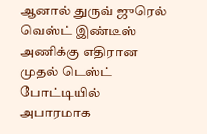ஆனால் துருவ் ஜுரெல் வெஸ்ட் இண்டீஸ் அணிக்கு எதிரான முதல் டெஸ்ட் போட்டியில் அபாரமாக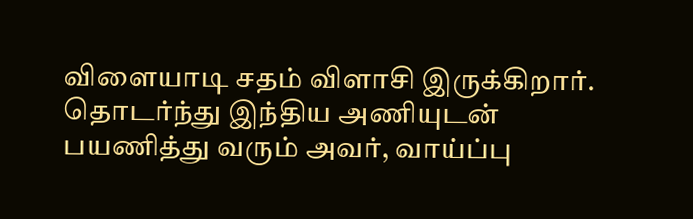விளையாடி சதம் விளாசி இருக்கிறார். தொடர்ந்து இந்திய அணியுடன் பயணித்து வரும் அவர், வாய்ப்பு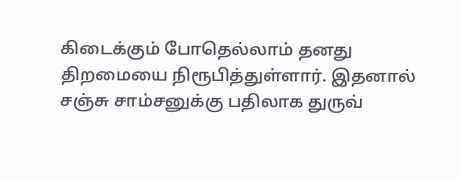கிடைக்கும் போதெல்லாம் தனது திறமையை நிரூபித்துள்ளார். இதனால் சஞ்சு சாம்சனுக்கு பதிலாக துருவ்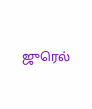ஜுரெல்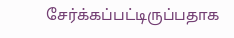சேர்க்கப்பட்டிருப்பதாக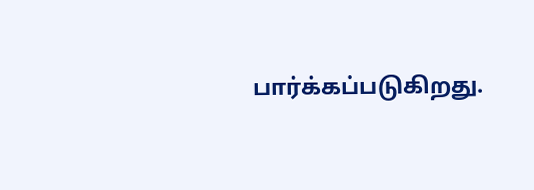பார்க்கப்படுகிறது.